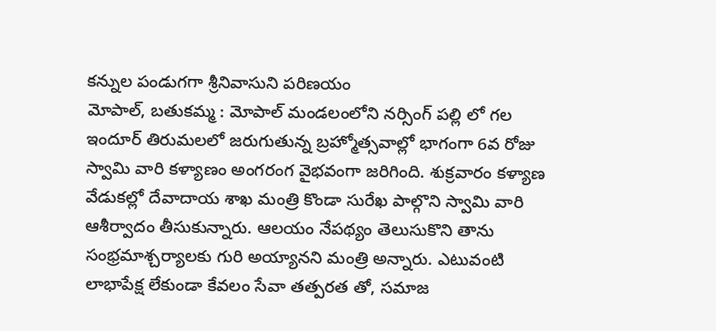కన్నుల పండుగగా శ్రీనివాసుని పరిణయం
మోపాల్, బతుకమ్మ : మోపాల్ మండలంలోని నర్సింగ్ పల్లి లో గల ఇందూర్ తిరుమలలో జరుగుతున్న బ్రహ్మోత్సవాల్లో భాగంగా 6వ రోజు స్వామి వారి కళ్యాణం అంగరంగ వైభవంగా జరిగింది. శుక్రవారం కళ్యాణ వేడుకల్లో దేవాదాయ శాఖ మంత్రి కొండా సురేఖ పాల్గొని స్వామి వారి ఆశీర్వాదం తీసుకున్నారు. ఆలయం నేపథ్యం తెలుసుకొని తాను సంభ్రమాశ్చర్యాలకు గురి అయ్యానని మంత్రి అన్నారు. ఎటువంటి లాభాపేక్ష లేకుండా కేవలం సేవా తత్పరత తో, సమాజ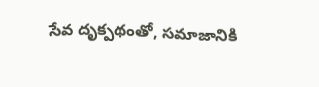సేవ దృక్పథంతో, సమాజానికి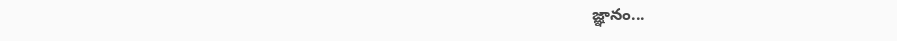జ్ఞానం...